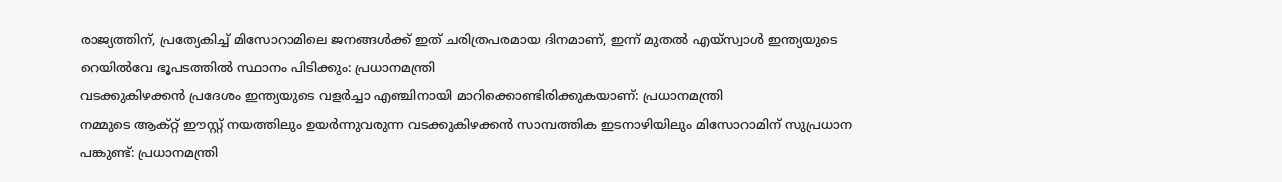രാജ്യത്തിന്, പ്രത്യേകിച്ച് മിസോറാമിലെ ജനങ്ങൾക്ക് ഇത് ചരിത്രപരമായ ദിനമാണ്, ഇന്ന് മുതൽ എയ്‌സ്വാൾ ഇന്ത്യയുടെ റെയിൽവേ ഭൂപടത്തിൽ സ്ഥാനം പിടിക്കും: പ്രധാനമന്ത്രി
വടക്കുകിഴക്കൻ പ്രദേശം ഇന്ത്യയുടെ വളർച്ചാ എഞ്ചിനായി മാറിക്കൊണ്ടിരിക്കുകയാണ്: പ്രധാനമന്ത്രി
നമ്മുടെ ആക്റ്റ് ഈസ്റ്റ് നയത്തിലും ഉയർന്നുവരുന്ന വടക്കുകിഴക്കൻ സാമ്പത്തിക ഇടനാഴിയിലും മിസോറാമിന് സുപ്രധാന പങ്കുണ്ട്: പ്രധാനമന്ത്രി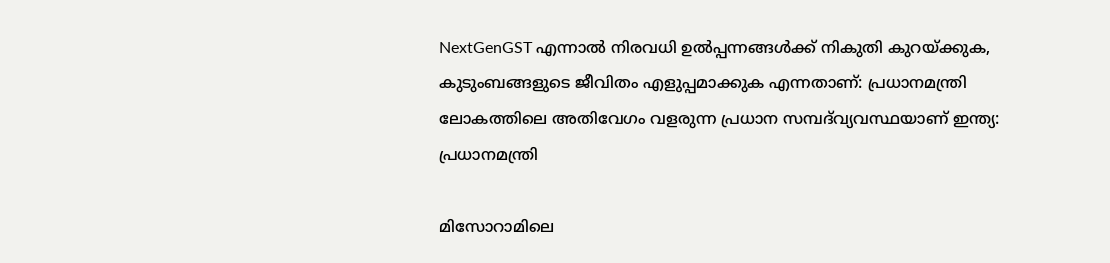NextGenGST എന്നാൽ നിരവധി ഉൽപ്പന്നങ്ങൾക്ക് നികുതി കുറയ്ക്കുക, കുടുംബങ്ങളുടെ ജീവിതം എളുപ്പമാക്കുക എന്നതാണ്: പ്രധാനമന്ത്രി
ലോകത്തിലെ അതിവേഗം വളരുന്ന പ്രധാന സമ്പദ്‌വ്യവസ്ഥയാണ് ഇന്ത്യ: പ്രധാനമന്ത്രി

മിസോറാമിലെ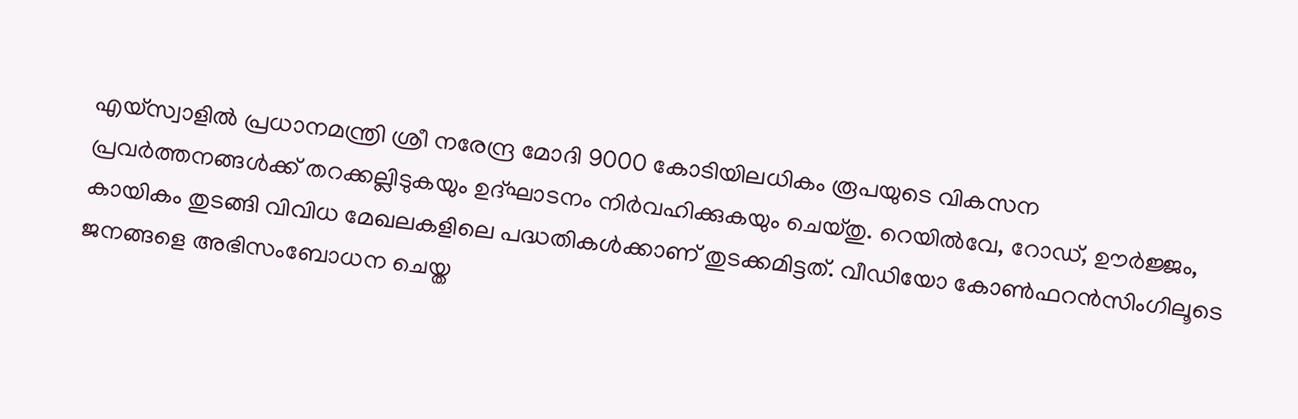എയ്‌സ്വാളിൽ പ്രധാനമന്ത്രി ശ്രീ നരേന്ദ്ര മോദി 9000 കോടിയിലധികം രൂപയുടെ വികസന പ്രവർത്തനങ്ങൾക്ക് തറക്കല്ലിടുകയും ഉദ്ഘാടനം നിർവഹിക്കുകയും ചെയ്തു. റെയിൽവേ, റോഡ്, ഊർജ്ജം, കായികം തുടങ്ങി വിവിധ മേഖലകളിലെ പദ്ധതികൾക്കാണ് തുടക്കമിട്ടത്. വീഡിയോ കോൺഫറൻസിംഗിലൂടെ ജനങ്ങളെ അഭിസംബോധന ചെയ്ത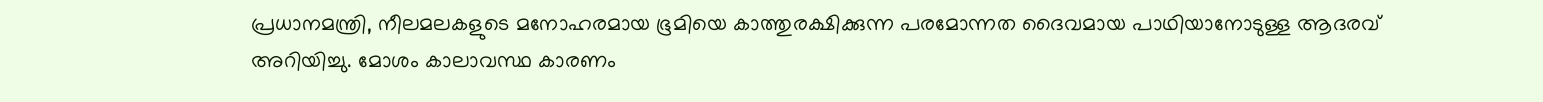പ്രധാനമന്ത്രി, നീലമലകളുടെ മനോഹരമായ ഭൂമിയെ കാത്തുരക്ഷിക്കുന്ന പരമോന്നത ദൈവമായ പാഥിയാനോടുള്ള ആദരവ് അറിയിച്ചു. മോശം കാലാവസ്ഥ കാരണം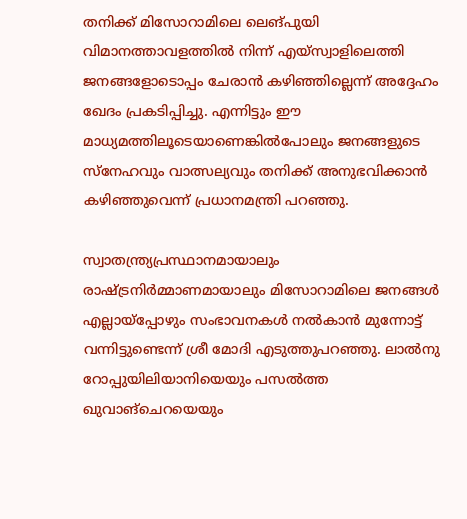തനിക്ക് മിസോറാമിലെ ലെങ്പുയി വിമാനത്താവളത്തിൽ നിന്ന് എയ്‌സ്വാളിലെത്തി ജനങ്ങളോടൊപ്പം ചേരാൻ കഴിഞ്ഞില്ലെന്ന് അദ്ദേഹം ഖേദം പ്രകടിപ്പിച്ചു. എന്നിട്ടും ഈ മാധ്യമത്തിലൂടെയാണെങ്കിൽപോലും ജനങ്ങളുടെ സ്നേഹവും വാത്സല്യവും തനിക്ക് അനുഭവിക്കാൻ കഴിഞ്ഞുവെന്ന് പ്രധാനമന്ത്രി പറഞ്ഞു.

സ്വാതന്ത്ര്യപ്രസ്ഥാനമായാലും രാഷ്ട്രനിർമ്മാണമായാലും മിസോറാമിലെ ജനങ്ങൾ എല്ലായ്പ്പോഴും സംഭാവനകൾ നൽകാൻ മുന്നോട്ട് വന്നിട്ടുണ്ടെന്ന് ശ്രീ മോദി എടുത്തുപറഞ്ഞു. ലാൽനു റോപ്പുയിലിയാനിയെയും പസൽത്ത ഖുവാങ്ചെറയെയും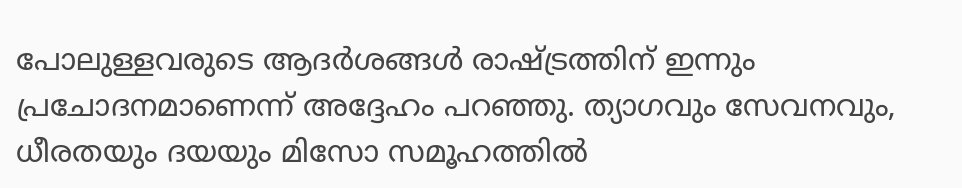പോലുള്ളവരുടെ ആദർശങ്ങൾ രാഷ്ട്രത്തിന് ഇന്നും പ്രചോദനമാണെന്ന് അദ്ദേഹം പറഞ്ഞു. ത്യാഗവും സേവനവും, ധീരതയും ദയയും മിസോ സമൂഹത്തിൽ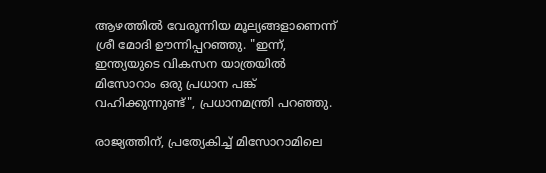ആഴത്തിൽ വേരൂന്നിയ മൂല്യങ്ങളാണെന്ന് ശ്രീ മോദി ഊന്നിപ്പറഞ്ഞു. "ഇന്ന്, ഇന്ത്യയുടെ വികസന യാത്രയിൽ മിസോറാം ഒരു പ്രധാന പങ്ക് വഹിക്കുന്നുണ്ട്", പ്രധാനമന്ത്രി പറഞ്ഞു.

രാജ്യത്തിന്, പ്രത്യേകിച്ച് മിസോറാമിലെ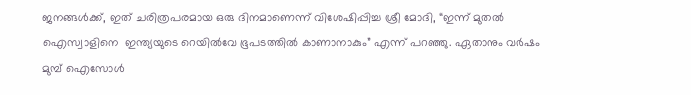ജനങ്ങൾക്ക്, ഇത് ചരിത്രപരമായ ഒരു ദിനമാണെന്ന് വിശേഷിപ്പിച്ച ശ്രീ മോദി, “ഇന്ന് മുതൽ ഐസ്വാളിനെ  ഇന്ത്യയുടെ റെയിൽവേ ഭൂപടത്തിൽ കാണാനാകും” എന്ന് പറഞ്ഞു. ഏതാനും വർഷം മുമ്പ് ഐസോൾ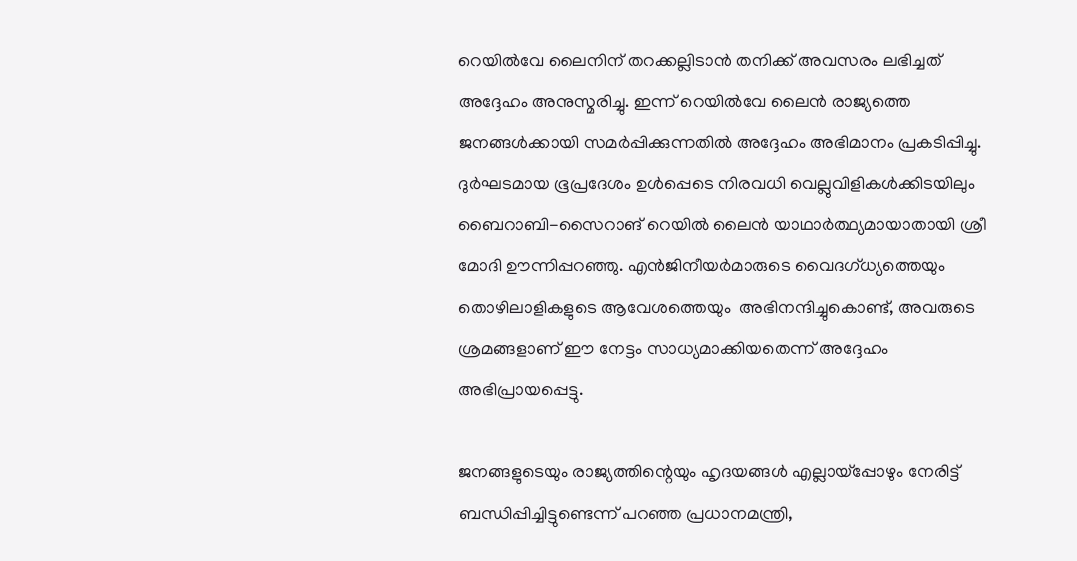റെയിൽവേ ലൈനിന് തറക്കല്ലിടാൻ തനിക്ക് അവസരം ലഭിച്ചത് അദ്ദേഹം അനുസ്മരിച്ചു. ഇന്ന് റെയിൽവേ ലൈൻ രാജ്യത്തെ ജനങ്ങൾക്കായി സമർപ്പിക്കുന്നതിൽ അദ്ദേഹം അഭിമാനം പ്രകടിപ്പിച്ചു. ദുർഘടമായ ഭൂപ്രദേശം ഉൾപ്പെടെ നിരവധി വെല്ലുവിളികൾക്കിടയിലും ബൈറാബി-സൈറാങ് റെയിൽ ലൈൻ യാഥാർത്ഥ്യമായാതായി ശ്രീ മോദി ഊന്നിപ്പറഞ്ഞു. എൻജിനീയർമാരുടെ വൈദഗ്ധ്യത്തെയും തൊഴിലാളികളുടെ ആവേശത്തെയും  അഭിനന്ദിച്ചുകൊണ്ട്, അവരുടെ ശ്രമങ്ങളാണ് ഈ നേട്ടം സാധ്യമാക്കിയതെന്ന് അദ്ദേഹം അഭിപ്രായപ്പെട്ടു.

ജനങ്ങളുടെയും രാജ്യത്തിന്റെയും ഹൃദയങ്ങൾ എല്ലായ്പ്പോഴും നേരിട്ട് ബന്ധിപ്പിച്ചിട്ടുണ്ടെന്ന് പറഞ്ഞ പ്രധാനമന്ത്രി,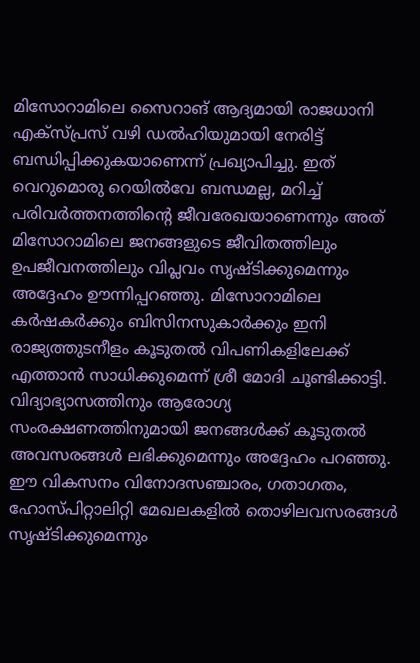മിസോറാമിലെ സൈറാങ് ആദ്യമായി രാജധാനി എക്സ്പ്രസ് വഴി ഡൽഹിയുമായി നേരിട്ട് ബന്ധിപ്പിക്കുകയാണെന്ന് പ്രഖ്യാപിച്ചു. ഇത് വെറുമൊരു റെയിൽവേ ബന്ധമല്ല, മറിച്ച് പരിവർത്തനത്തിന്റെ ജീവരേഖയാണെന്നും അത് മിസോറാമിലെ ജനങ്ങളുടെ ജീവിതത്തിലും ഉപജീവനത്തിലും വിപ്ലവം സൃഷ്ടിക്കുമെന്നും അദ്ദേഹം ഊന്നിപ്പറഞ്ഞു. മിസോറാമിലെ കർഷകർക്കും ബിസിനസുകാർക്കും ഇനി രാജ്യത്തുടനീളം കൂടുതൽ വിപണികളിലേക്ക് എത്താൻ സാധിക്കുമെന്ന് ശ്രീ മോദി ചൂണ്ടിക്കാട്ടി. വിദ്യാഭ്യാസത്തിനും ആരോഗ്യ സംരക്ഷണത്തിനുമായി ജനങ്ങൾക്ക് കൂടുതൽ അവസരങ്ങൾ ലഭിക്കുമെന്നും അദ്ദേഹം പറഞ്ഞു. ഈ വികസനം വിനോദസഞ്ചാരം, ഗതാഗതം, ഹോസ്പിറ്റാലിറ്റി മേഖലകളിൽ തൊഴിലവസരങ്ങൾ സൃഷ്ടിക്കുമെന്നും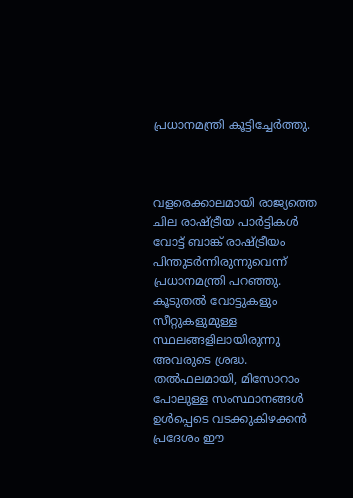പ്രധാനമന്ത്രി കൂട്ടിച്ചേർത്തു.



വളരെക്കാലമായി രാജ്യത്തെ ചില രാഷ്ട്രീയ പാർട്ടികൾ വോട്ട് ബാങ്ക് രാഷ്ട്രീയം പിന്തുടർന്നിരുന്നുവെന്ന് പ്രധാനമന്ത്രി പറഞ്ഞു. കൂടുതൽ വോട്ടുകളും സീറ്റുകളുമുള്ള സ്ഥലങ്ങളിലായിരുന്നു അവരുടെ ശ്രദ്ധ. തൽഫലമായി, മിസോറാം പോലുള്ള സംസ്ഥാനങ്ങൾ ഉൾപ്പെടെ വടക്കുകിഴക്കൻ പ്രദേശം ഈ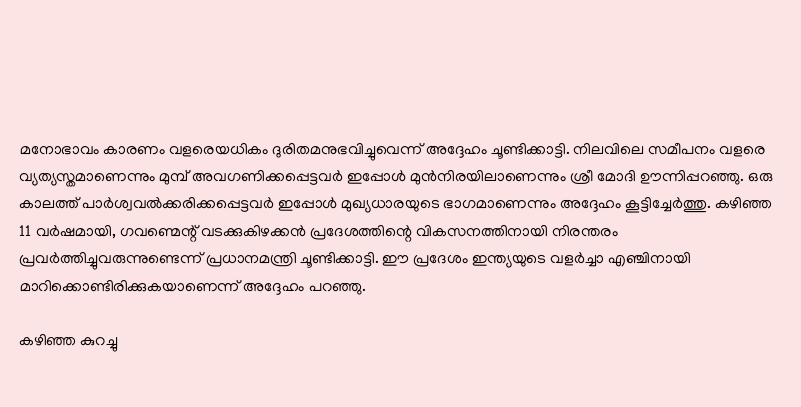മനോഭാവം കാരണം വളരെയധികം ദുരിതമനുഭവിച്ചുവെന്ന് അദ്ദേഹം ചൂണ്ടിക്കാട്ടി. നിലവിലെ സമീപനം വളരെ വ്യത്യസ്തമാണെന്നും മുമ്പ് അവഗണിക്കപ്പെട്ടവർ ഇപ്പോൾ മുൻനിരയിലാണെന്നും ശ്രീ മോദി ഊന്നിപ്പറഞ്ഞു. ഒരു കാലത്ത് പാർശ്വവൽക്കരിക്കപ്പെട്ടവർ ഇപ്പോൾ മുഖ്യധാരയുടെ ഭാഗമാണെന്നും അദ്ദേഹം കൂട്ടിച്ചേർത്തു. കഴിഞ്ഞ 11 വർഷമായി, ഗവണ്മെന്റ് വടക്കുകിഴക്കൻ പ്രദേശത്തിന്റെ വികസനത്തിനായി നിരന്തരം പ്രവർത്തിച്ചുവരുന്നുണ്ടെന്ന് പ്രധാനമന്ത്രി ചൂണ്ടിക്കാട്ടി. ഈ പ്രദേശം ഇന്ത്യയുടെ വളർച്ചാ എഞ്ചിനായി മാറിക്കൊണ്ടിരിക്കുകയാണെന്ന് അദ്ദേഹം പറഞ്ഞു.

കഴിഞ്ഞ കുറച്ചു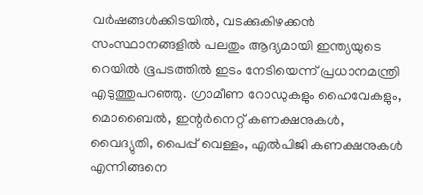വർഷങ്ങൾക്കിടയിൽ, വടക്കുകിഴക്കൻ സംസ്ഥാനങ്ങളിൽ പലതും ആദ്യമായി ഇന്ത്യയുടെ റെയിൽ ഭൂപടത്തിൽ ഇടം നേടിയെന്ന് പ്രധാനമന്ത്രി എടുത്തുപറഞ്ഞു. ഗ്രാമീണ റോഡുകളും ഹൈവേകളും, മൊബൈൽ, ഇന്റർനെറ്റ് കണക്ഷനുകൾ, വൈദ്യുതി, പൈപ്പ് വെള്ളം, എൽപിജി കണക്ഷനുകൾ എന്നിങ്ങനെ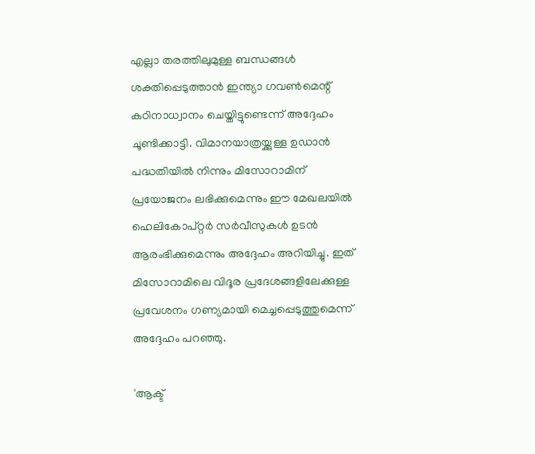എല്ലാ തരത്തിലുമുള്ള ബന്ധങ്ങൾ ശക്തിപ്പെടുത്താൻ ഇന്ത്യാ ഗവൺമെന്റ് കഠിനാധ്വാനം ചെയ്തിട്ടുണ്ടെന്ന് അദ്ദേഹം ചൂണ്ടിക്കാട്ടി. വിമാനയാത്രയ്ക്കുള്ള ഉഡാൻ പദ്ധതിയിൽ നിന്നും മിസോറാമിന് പ്രയോജനം ലഭിക്കുമെന്നും ഈ മേഖലയിൽ ഹെലികോപ്റ്റർ സർവീസുകൾ ഉടൻ ആരംഭിക്കുമെന്നും അദ്ദേഹം അറിയിച്ചു. ഇത് മിസോറാമിലെ വിദൂര പ്രദേശങ്ങളിലേക്കുള്ള പ്രവേശനം ഗണ്യമായി മെച്ചപ്പെടുത്തുമെന്ന് അദ്ദേഹം പറഞ്ഞു.

'ആക്ട്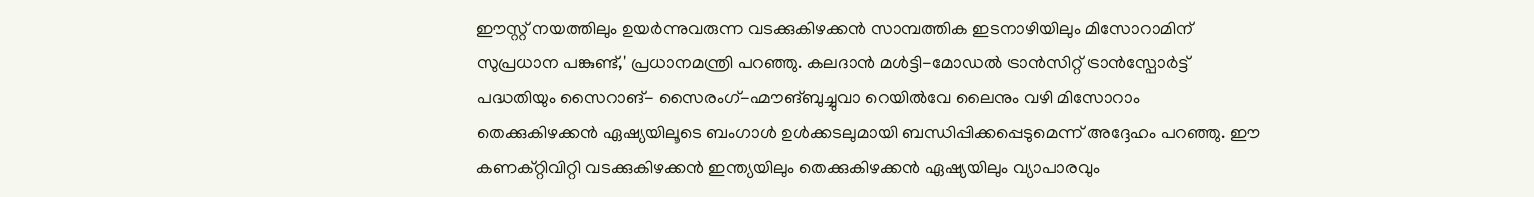ഈസ്റ്റ് നയത്തിലും ഉയർന്നുവരുന്ന വടക്കുകിഴക്കൻ സാമ്പത്തിക ഇടനാഴിയിലും മിസോറാമിന് സുപ്രധാന പങ്കുണ്ട്,' പ്രധാനമന്ത്രി പറഞ്ഞു. കലദാൻ മൾട്ടി-മോഡൽ ട്രാൻസിറ്റ് ട്രാൻസ്പോർട്ട് പദ്ധതിയും സൈറാങ്- സൈരംഗ്-ഹ്മൗങ്ബുച്ചുവാ റെയിൽവേ ലൈനും വഴി മിസോറാം തെക്കുകിഴക്കൻ ഏഷ്യയിലൂടെ ബംഗാൾ ഉൾക്കടലുമായി ബന്ധിപ്പിക്കപ്പെടുമെന്ന് അദ്ദേഹം പറഞ്ഞു. ഈ കണക്റ്റിവിറ്റി വടക്കുകിഴക്കൻ ഇന്ത്യയിലും തെക്കുകിഴക്കൻ ഏഷ്യയിലും വ്യാപാരവും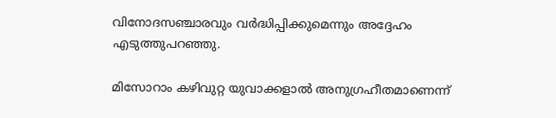വിനോദസഞ്ചാരവും വർദ്ധിപ്പിക്കുമെന്നും അദ്ദേഹം എടുത്തുപറഞ്ഞു.

മിസോറാം കഴിവുറ്റ യുവാക്കളാൽ അനുഗ്രഹീതമാണെന്ന്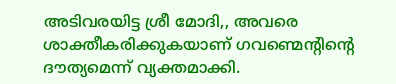അടിവരയിട്ട ശ്രീ മോദി,, അവരെ ശാക്തീകരിക്കുകയാണ് ഗവണ്മെന്റിന്റെ  ദൗത്യമെന്ന് വ്യക്തമാക്കി.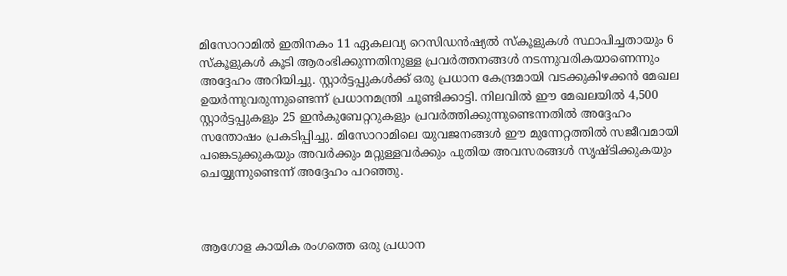മിസോറാമിൽ ഇതിനകം 11 ഏകലവ്യ റെസിഡൻഷ്യൽ സ്കൂളുകൾ സ്ഥാപിച്ചതായും 6 സ്കൂളുകൾ കൂടി ആരംഭിക്കുന്നതിനുള്ള പ്രവർത്തനങ്ങൾ നടന്നുവരികയാണെന്നും അദ്ദേഹം അറിയിച്ചു. സ്റ്റാർട്ടപ്പുകൾക്ക് ഒരു പ്രധാന കേന്ദ്രമായി വടക്കുകിഴക്കൻ മേഖല ഉയർന്നുവരുന്നുണ്ടെന്ന് പ്രധാനമന്ത്രി ചൂണ്ടിക്കാട്ടി. നിലവിൽ ഈ മേഖലയിൽ 4,500 സ്റ്റാർട്ടപ്പുകളും 25 ഇൻകുബേറ്ററുകളും പ്രവർത്തിക്കുന്നുണ്ടെന്നതിൽ അദ്ദേഹം സന്തോഷം പ്രകടിപ്പിച്ചു. മിസോറാമിലെ യുവജനങ്ങൾ ഈ മുന്നേറ്റത്തിൽ സജീവമായി പങ്കെടുക്കുകയും അവർക്കും മറ്റുള്ളവർക്കും പുതിയ അവസരങ്ങൾ സൃഷ്ടിക്കുകയും ചെയ്യുന്നുണ്ടെന്ന് അദ്ദേഹം പറഞ്ഞു.



ആഗോള കായിക രംഗത്തെ ഒരു പ്രധാന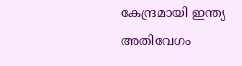കേന്ദ്രമായി ഇന്ത്യ അതിവേഗം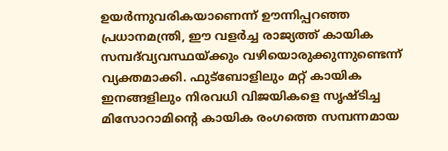ഉയർന്നുവരികയാണെന്ന് ഊന്നിപ്പറഞ്ഞ പ്രധാനമന്ത്രി, ഈ വളർച്ച രാജ്യത്ത് കായിക സമ്പദ്‌വ്യവസ്ഥയ്ക്കും വഴിയൊരുക്കുന്നുണ്ടെന്ന് വ്യക്തമാക്കി. ഫുട്ബോളിലും മറ്റ് കായിക ഇനങ്ങളിലും നിരവധി വിജയികളെ സൃഷ്ടിച്ച മിസോറാമിന്റെ കായിക രംഗത്തെ സമ്പന്നമായ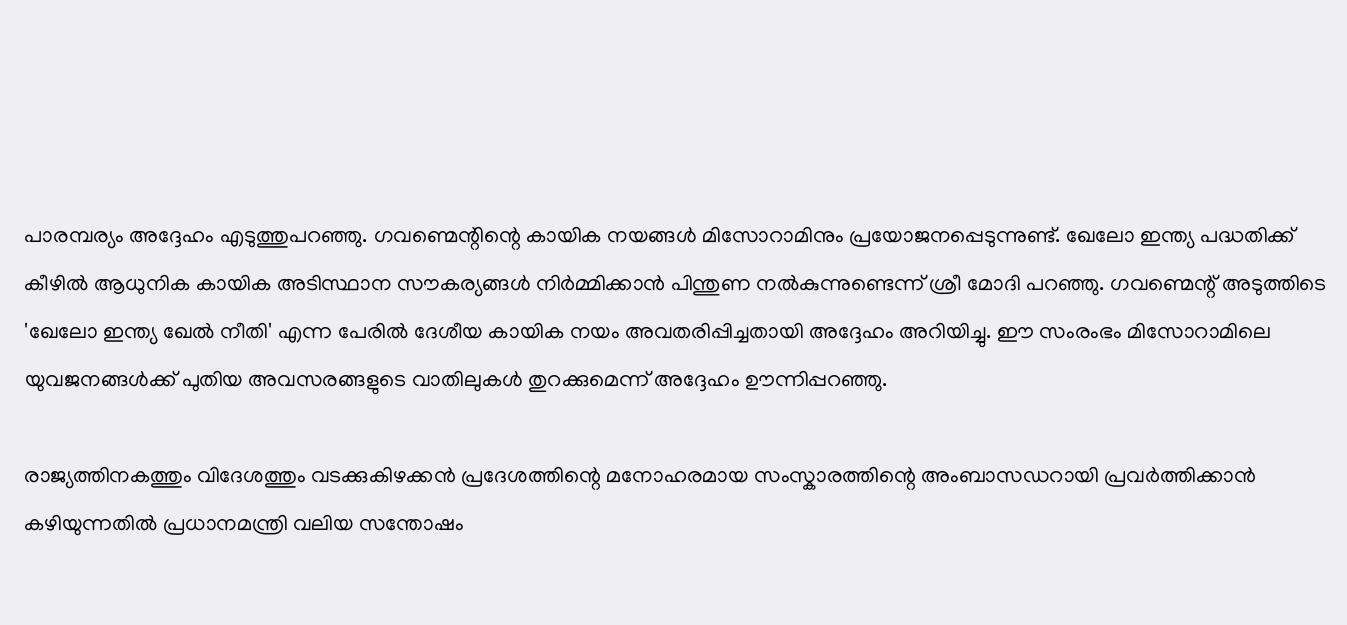പാരമ്പര്യം അദ്ദേഹം എടുത്തുപറഞ്ഞു. ഗവണ്മെന്റിന്റെ കായിക നയങ്ങൾ മിസോറാമിനും പ്രയോജനപ്പെടുന്നുണ്ട്. ഖേലോ ഇന്ത്യ പദ്ധതിക്ക് കീഴിൽ ആധുനിക കായിക അടിസ്ഥാന സൗകര്യങ്ങൾ നിർമ്മിക്കാൻ പിന്തുണ നൽകുന്നുണ്ടെന്ന് ശ്രീ മോദി പറഞ്ഞു. ഗവണ്മെന്റ് അടുത്തിടെ 'ഖേലോ ഇന്ത്യ ഖേൽ നീതി' എന്ന പേരിൽ ദേശീയ കായിക നയം അവതരിപ്പിച്ചതായി അദ്ദേഹം അറിയിച്ചു. ഈ സംരംഭം മിസോറാമിലെ യുവജനങ്ങൾക്ക്‌ പുതിയ അവസരങ്ങളുടെ വാതിലുകൾ തുറക്കുമെന്ന് അദ്ദേഹം ഊന്നിപ്പറഞ്ഞു.

രാജ്യത്തിനകത്തും വിദേശത്തും വടക്കുകിഴക്കൻ പ്രദേശത്തിന്റെ മനോഹരമായ സംസ്കാരത്തിന്റെ അംബാസഡറായി പ്രവർത്തിക്കാൻ കഴിയുന്നതിൽ പ്രധാനമന്ത്രി വലിയ സന്തോഷം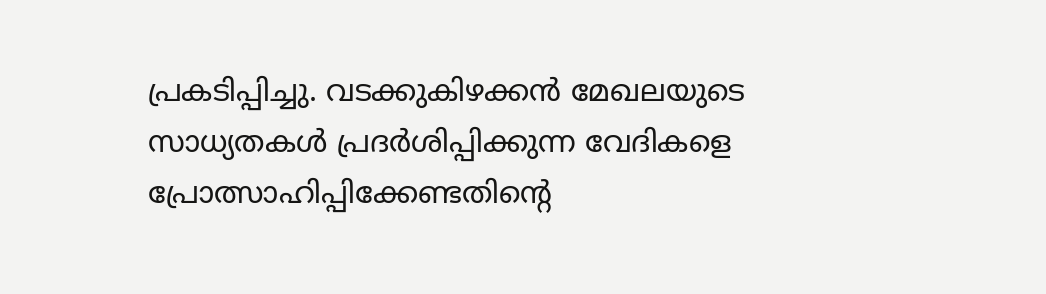പ്രകടിപ്പിച്ചു. വടക്കുകിഴക്കൻ മേഖലയുടെ സാധ്യതകൾ പ്രദർശിപ്പിക്കുന്ന വേദികളെ പ്രോത്സാഹിപ്പിക്കേണ്ടതിന്റെ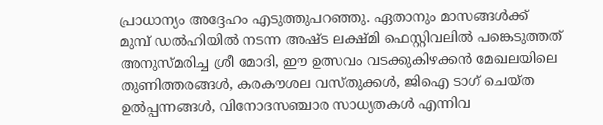പ്രാധാന്യം അദ്ദേഹം എടുത്തുപറഞ്ഞു. ഏതാനും മാസങ്ങൾക്ക് മുമ്പ് ഡൽഹിയിൽ നടന്ന അഷ്ട ലക്ഷ്മി ഫെസ്റ്റിവലിൽ പങ്കെടുത്തത് അനുസ്മരിച്ച ശ്രീ മോദി, ഈ ഉത്സവം വടക്കുകിഴക്കൻ മേഖലയിലെ തുണിത്തരങ്ങൾ, കരകൗശല വസ്തുക്കൾ, ജിഐ ടാഗ് ചെയ്ത ഉൽപ്പന്നങ്ങൾ, വിനോദസഞ്ചാര സാധ്യതകൾ എന്നിവ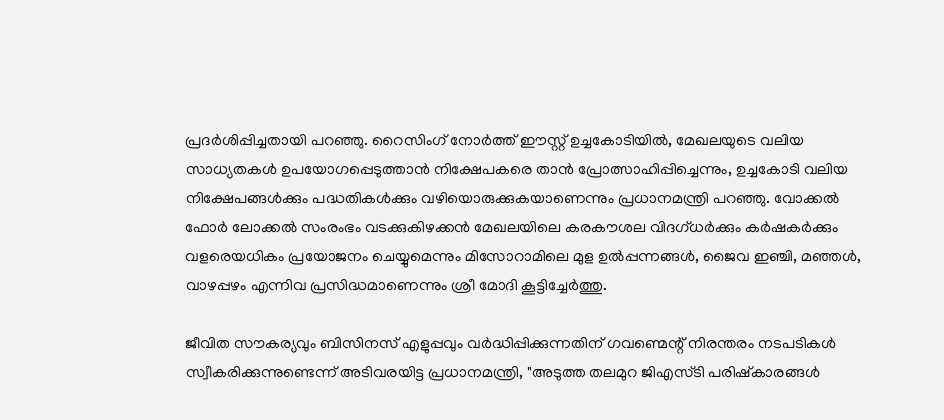പ്രദർശിപ്പിച്ചതായി പറഞ്ഞു. റൈസിംഗ് നോർത്ത് ഈസ്റ്റ് ഉച്ചകോടിയിൽ, മേഖലയുടെ വലിയ സാധ്യതകൾ ഉപയോഗപ്പെടുത്താൻ നിക്ഷേപകരെ താൻ പ്രോത്സാഹിപ്പിച്ചെന്നും, ഉച്ചകോടി വലിയ നിക്ഷേപങ്ങൾക്കും പദ്ധതികൾക്കും വഴിയൊരുക്കുകയാണെന്നും പ്രധാനമന്ത്രി പറഞ്ഞു. വോക്കൽ ഫോർ ലോക്കൽ സംരംഭം വടക്കുകിഴക്കൻ മേഖലയിലെ കരകൗശല വിദഗ്ധർക്കും കർഷകർക്കും വളരെയധികം പ്രയോജനം ചെയ്യുമെന്നും മിസോറാമിലെ മുള ഉൽപ്പന്നങ്ങൾ, ജൈവ ഇഞ്ചി, മഞ്ഞൾ, വാഴപ്പഴം എന്നിവ പ്രസിദ്ധമാണെന്നും ശ്രീ മോദി കൂട്ടിച്ചേർത്തു.

ജീവിത സൗകര്യവും ബിസിനസ് എളുപ്പവും വർദ്ധിപ്പിക്കുന്നതിന് ഗവണ്മെന്റ് നിരന്തരം നടപടികൾ സ്വീകരിക്കുന്നുണ്ടെന്ന് അടിവരയിട്ട പ്രധാനമന്ത്രി, "അടുത്ത തലമുറ ജിഎസ്ടി പരിഷ്കാരങ്ങൾ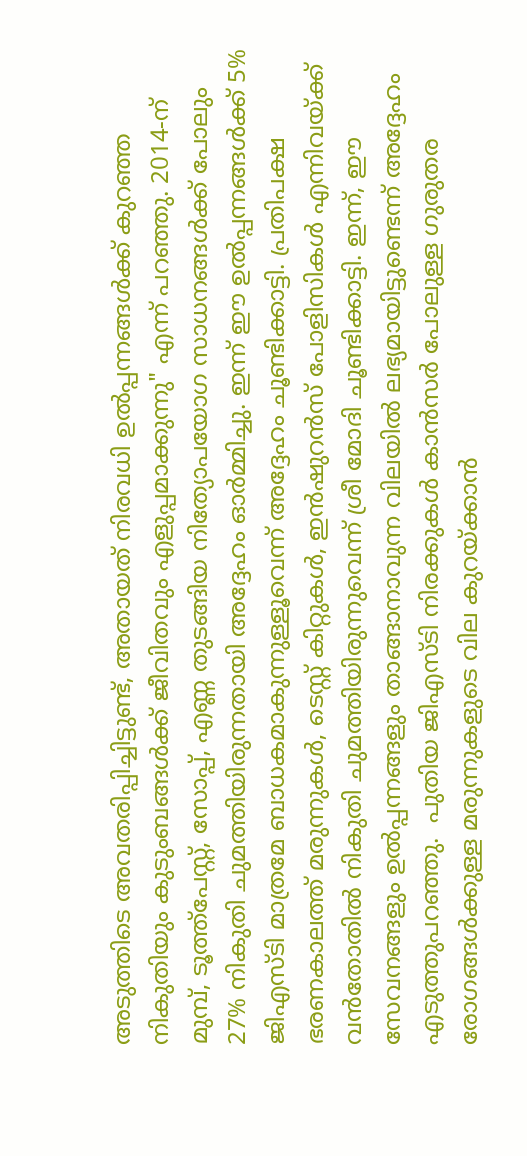അടുത്തിടെ അവതരിപ്പിച്ചിട്ടുണ്ട്, അതായത് നിരവധി ഉൽപ്പന്നങ്ങൾക്ക് കുറഞ്ഞ നികുതിയും കുടുംബങ്ങൾക്ക് ജീവിതവും എളുപ്പമാക്കുന്നു" എന്ന് പറഞ്ഞു. 2014-ന് മുമ്പ്, ടൂത്ത്പേസ്റ്റ്, സോപ്പ്, എണ്ണ തുടങ്ങിയ നിത്യോപയോഗ സാധനങ്ങൾക്ക് പോലും 27% നികുതി ചുമത്തിയിരുന്നതായി അദ്ദേഹം ഓർമ്മിച്ചു. ഇന്ന് ഈ ഉൽപ്പന്നങ്ങൾക്ക് 5% ജിഎസ്ടി മാത്രമേ ബാധകമാകുന്നുള്ളൂവെന്ന് അദ്ദേഹം ചൂണ്ടിക്കാട്ടി. പ്രതിപക്ഷ ഭരണകാലത്ത് മരുന്നുകൾ, ടെസ്റ്റ് കിറ്റുകൾ, ഇൻഷുറൻസ് പോളിസികൾ എന്നിവയ്ക്ക് വൻതോതിൽ നികുതി ചുമത്തിയിരുന്നുവെന്ന് ശ്രീ മോദി ചൂണ്ടിക്കാട്ടി. ഇന്ന്, ഈ സേവനങ്ങളും ഉൽപ്പന്നങ്ങളും താങ്ങാനാവുന്ന വിലയിൽ ലഭ്യമായിട്ടുണ്ടെന്ന് അദ്ദേഹം എടുത്തുപറഞ്ഞു.  പുതിയ ജിഎസ്ടി നിരക്കുകൾ കാൻസർ പോലുള്ള ഗുരുതര രോഗങ്ങൾക്കുള്ള മരുന്നുകളുടെ വില കുറയ്ക്കാൻ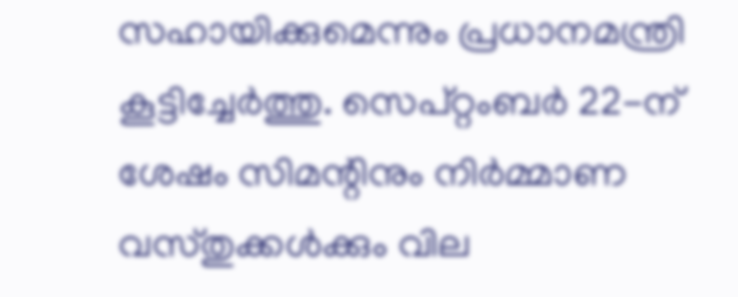സഹായിക്കുമെന്നും പ്രധാനമന്ത്രി കൂട്ടിച്ചേർത്തു. സെപ്റ്റംബർ 22-ന് ശേഷം സിമന്റിനും നിർമ്മാണ വസ്തുക്കൾക്കും വില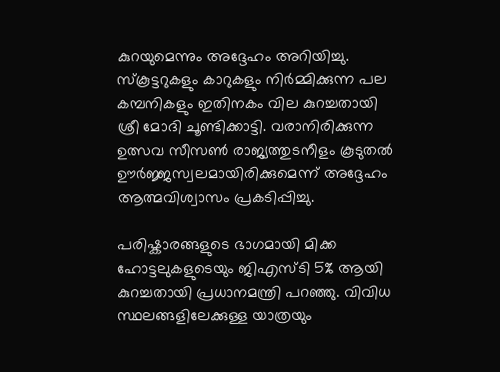കുറയുമെന്നും അദ്ദേഹം അറിയിച്ചു. സ്കൂട്ടറുകളും കാറുകളും നിർമ്മിക്കുന്ന പല കമ്പനികളും ഇതിനകം വില കുറച്ചതായി ശ്രീ മോദി ചൂണ്ടിക്കാട്ടി. വരാനിരിക്കുന്ന ഉത്സവ സീസൺ രാജ്യത്തുടനീളം കൂടുതൽ ഊർജ്ജസ്വലമായിരിക്കുമെന്ന് അദ്ദേഹം ആത്മവിശ്വാസം പ്രകടിപ്പിച്ചു.

പരിഷ്കാരങ്ങളുടെ ഭാഗമായി മിക്ക ഹോട്ടലുകളുടെയും ജിഎസ്ടി 5% ആയി കുറച്ചതായി പ്രധാനമന്ത്രി പറഞ്ഞു. വിവിധ സ്ഥലങ്ങളിലേക്കുള്ള യാത്രയും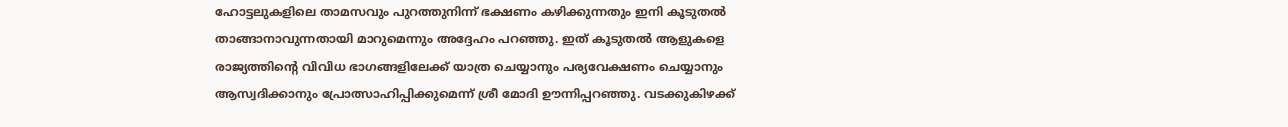ഹോട്ടലുകളിലെ താമസവും പുറത്തുനിന്ന് ഭക്ഷണം കഴിക്കുന്നതും ഇനി കൂടുതൽ താങ്ങാനാവുന്നതായി മാറുമെന്നും അദ്ദേഹം പറഞ്ഞു. ഇത് കൂടുതൽ ആളുകളെ രാജ്യത്തിന്റെ വിവിധ ഭാഗങ്ങളിലേക്ക് യാത്ര ചെയ്യാനും പര്യവേക്ഷണം ചെയ്യാനും ആസ്വദിക്കാനും പ്രോത്സാഹിപ്പിക്കുമെന്ന് ശ്രീ മോദി ഊന്നിപ്പറഞ്ഞു. വടക്കുകിഴക്ക്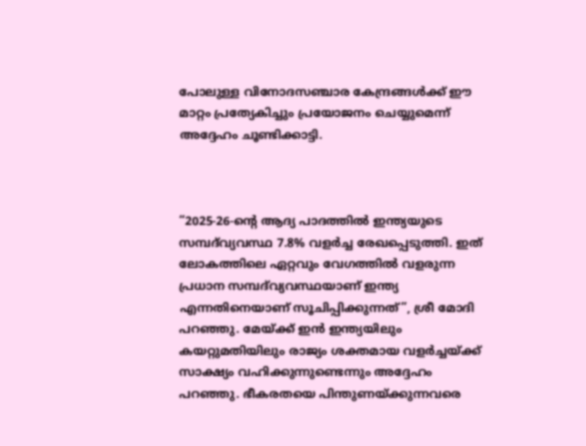പോലുള്ള വിനോദസഞ്ചാര കേന്ദ്രങ്ങൾക്ക് ഈ മാറ്റം പ്രത്യേകിച്ചും പ്രയോജനം ചെയ്യുമെന്ന് അദ്ദേഹം ചൂണ്ടിക്കാട്ടി.



“2025-26-ന്റെ ആദ്യ പാദത്തിൽ ഇന്ത്യയുടെ സമ്പദ്‌വ്യവസ്ഥ 7.8% വളർച്ച രേഖപ്പെടുത്തി. ഇത് ലോകത്തിലെ ഏറ്റവും വേഗത്തിൽ വളരുന്ന പ്രധാന സമ്പദ്‌വ്യവസ്ഥയാണ് ഇന്ത്യ എന്നതിനെയാണ് സൂചിപ്പിക്കുന്നത്”, ശ്രീ മോദി പറഞ്ഞു. മേയ്ക്ക് ഇൻ ഇന്ത്യയിലും കയറ്റുമതിയിലും രാജ്യം ശക്തമായ വളർച്ചയ്ക്ക് സാക്ഷ്യം വഹിക്കുന്നുണ്ടെന്നും അദ്ദേഹം പറഞ്ഞു. ഭീകരതയെ പിന്തുണയ്ക്കുന്നവരെ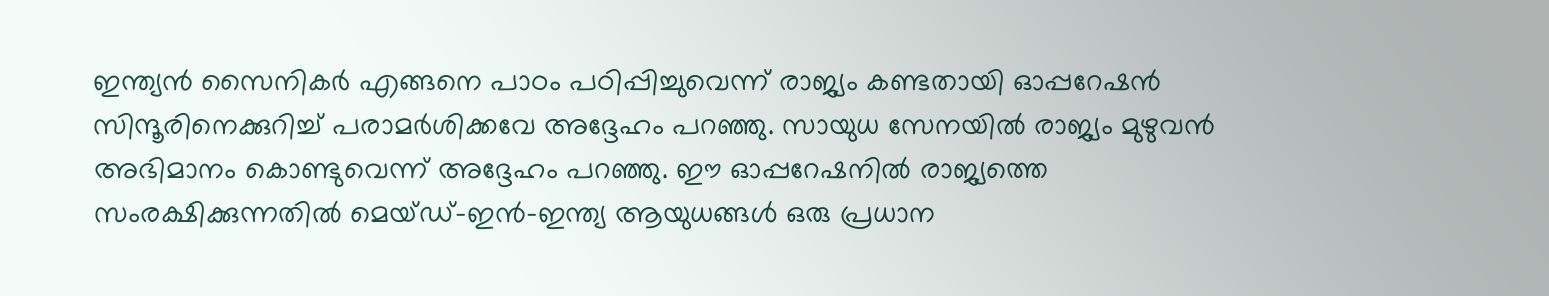ഇന്ത്യൻ സൈനികർ എങ്ങനെ പാഠം പഠിപ്പിച്ചുവെന്ന് രാജ്യം കണ്ടതായി ഓപ്പറേഷൻ സിന്ദൂരിനെക്കുറിച്ച് പരാമർശിക്കവേ അദ്ദേഹം പറഞ്ഞു. സായുധ സേനയിൽ രാജ്യം മുഴുവൻ അഭിമാനം കൊണ്ടുവെന്ന് അദ്ദേഹം പറഞ്ഞു. ഈ ഓപ്പറേഷനിൽ രാജ്യത്തെ സംരക്ഷിക്കുന്നതിൽ മെയ്ഡ്-ഇൻ-ഇന്ത്യ ആയുധങ്ങൾ ഒരു പ്രധാന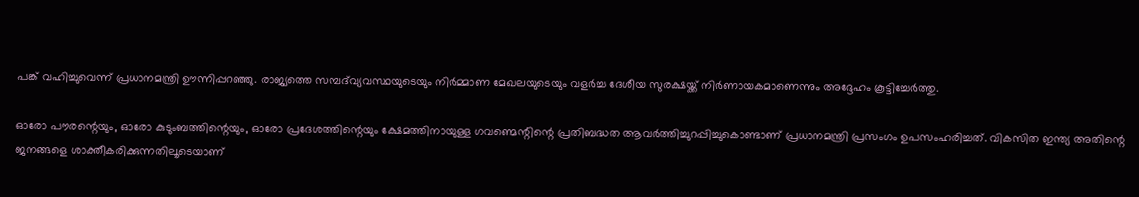പങ്ക് വഹിച്ചുവെന്ന് പ്രധാനമന്ത്രി ഊന്നിപ്പറഞ്ഞു. രാജ്യത്തെ സമ്പദ്‌വ്യവസ്ഥയുടെയും നിർമ്മാണ മേഖലയുടെയും വളർച്ച ദേശീയ സുരക്ഷയ്ക്ക് നിർണായകമാണെന്നും അദ്ദേഹം കൂട്ടിച്ചേർത്തു.

ഓരോ പൗരന്റെയും, ഓരോ കുടുംബത്തിന്റെയും, ഓരോ പ്രദേശത്തിന്റെയും ക്ഷേമത്തിനായുള്ള ഗവണ്മെന്റിന്റെ പ്രതിബദ്ധത ആവർത്തിച്ചുറപ്പിച്ചുകൊണ്ടാണ് പ്രധാനമന്ത്രി പ്രസംഗം ഉപസംഹരിച്ചത്. വികസിത ഇന്ത്യ അതിന്റെ ജനങ്ങളെ ശാക്തീകരിക്കുന്നതിലൂടെയാണ്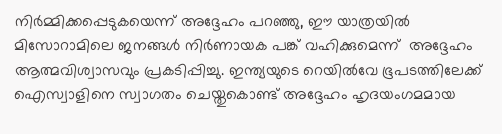നിർമ്മിക്കപ്പെടുകയെന്ന് അദ്ദേഹം പറഞ്ഞു, ഈ യാത്രയിൽ മിസോറാമിലെ ജനങ്ങൾ നിർണായക പങ്ക് വഹിക്കുമെന്ന്  അദ്ദേഹം ആത്മവിശ്വാസവും പ്രകടിപ്പിച്ചു. ഇന്ത്യയുടെ റെയിൽവേ ഭൂപടത്തിലേക്ക് ഐസ്വാളിനെ സ്വാഗതം ചെയ്തുകൊണ്ട് അദ്ദേഹം ഹൃദയംഗമമായ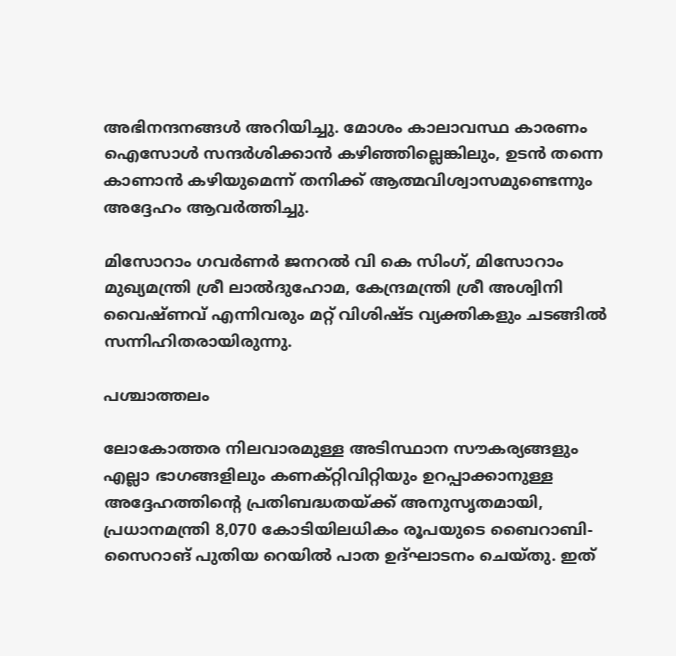അഭിനന്ദനങ്ങൾ അറിയിച്ചു. മോശം കാലാവസ്ഥ കാരണം ഐസോൾ സന്ദർശിക്കാൻ കഴിഞ്ഞില്ലെങ്കിലും, ഉടൻ തന്നെ കാണാൻ കഴിയുമെന്ന് തനിക്ക് ആത്മവിശ്വാസമുണ്ടെന്നും അദ്ദേഹം ആവർത്തിച്ചു.

മിസോറാം ഗവർണർ ജനറൽ വി കെ സിംഗ്, മിസോറാം മുഖ്യമന്ത്രി ശ്രീ ലാൽദുഹോമ, കേന്ദ്രമന്ത്രി ശ്രീ അശ്വിനി വൈഷ്ണവ് എന്നിവരും മറ്റ് വിശിഷ്ട വ്യക്തികളും ചടങ്ങിൽ സന്നിഹിതരായിരുന്നു.

പശ്ചാത്തലം

ലോകോത്തര നിലവാരമുള്ള അടിസ്ഥാന സൗകര്യങ്ങളും എല്ലാ ഭാഗങ്ങളിലും കണക്റ്റിവിറ്റിയും ഉറപ്പാക്കാനുള്ള അദ്ദേഹത്തിന്റെ പ്രതിബദ്ധതയ്ക്ക് അനുസൃതമായി, പ്രധാനമന്ത്രി 8,070 കോടിയിലധികം രൂപയുടെ ബൈറാബി-സൈറാങ് പുതിയ റെയിൽ പാത ഉദ്ഘാടനം ചെയ്തു. ഇത്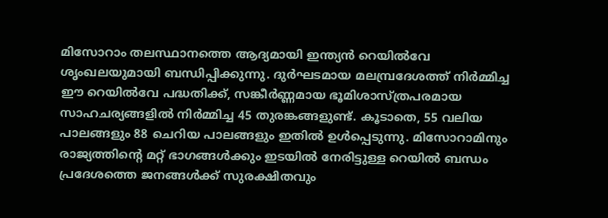മിസോറാം തലസ്ഥാനത്തെ ആദ്യമായി ഇന്ത്യൻ റെയിൽവേ ശൃംഖലയുമായി ബന്ധിപ്പിക്കുന്നു. ദുർഘടമായ മലമ്പ്രദേശത്ത് നിർമ്മിച്ച ഈ റെയിൽവേ പദ്ധതിക്ക്, സങ്കീർണ്ണമായ ഭൂമിശാസ്ത്രപരമായ സാഹചര്യങ്ങളിൽ നിർമ്മിച്ച 45 തുരങ്കങ്ങളുണ്ട്. കൂടാതെ, 55 വലിയ പാലങ്ങളും 88 ചെറിയ പാലങ്ങളും ഇതിൽ ഉൾപ്പെടുന്നു. മിസോറാമിനും രാജ്യത്തിന്റെ മറ്റ് ഭാഗങ്ങൾക്കും ഇടയിൽ നേരിട്ടുള്ള റെയിൽ ബന്ധം പ്രദേശത്തെ ജനങ്ങൾക്ക് സുരക്ഷിതവും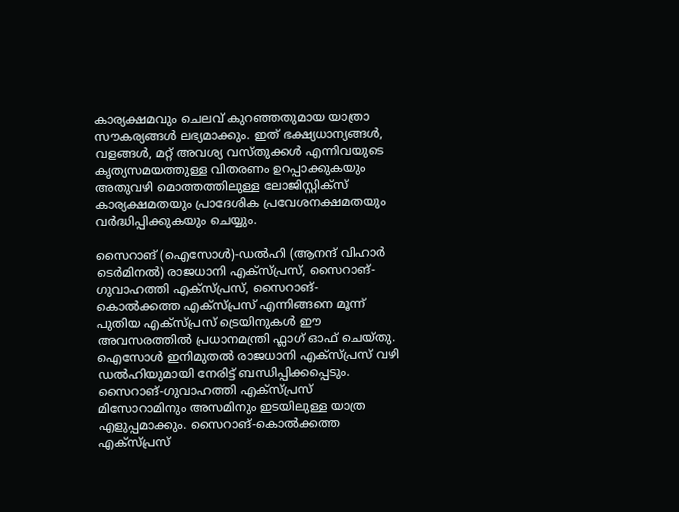കാര്യക്ഷമവും ചെലവ് കുറഞ്ഞതുമായ യാത്രാ സൗകര്യങ്ങൾ ലഭ്യമാക്കും. ഇത് ഭക്ഷ്യധാന്യങ്ങൾ, വളങ്ങൾ, മറ്റ് അവശ്യ വസ്തുക്കൾ എന്നിവയുടെ കൃത്യസമയത്തുള്ള വിതരണം ഉറപ്പാക്കുകയും അതുവഴി മൊത്തത്തിലുള്ള ലോജിസ്റ്റിക്സ് കാര്യക്ഷമതയും പ്രാദേശിക പ്രവേശനക്ഷമതയും വർദ്ധിപ്പിക്കുകയും ചെയ്യും.

സൈറാങ് (ഐസോൾ)-ഡൽഹി (ആനന്ദ് വിഹാർ ടെർമിനൽ) രാജധാനി എക്സ്പ്രസ്, സൈറാങ്-ഗുവാഹത്തി എക്സ്പ്രസ്, സൈറാങ്-കൊൽക്കത്ത എക്സ്പ്രസ് എന്നിങ്ങനെ മൂന്ന് പുതിയ എക്സ്പ്രസ് ട്രെയിനുകൾ ഈ അവസരത്തിൽ പ്രധാനമന്ത്രി ഫ്ലാഗ് ഓഫ് ചെയ്തു. ഐസോൾ ഇനിമുതൽ രാജധാനി എക്സ്പ്രസ് വഴി ഡൽഹിയുമായി നേരിട്ട് ബന്ധിപ്പിക്കപ്പെടും. സൈറാങ്-ഗുവാഹത്തി എക്സ്പ്രസ് മിസോറാമിനും അസമിനും ഇടയിലുള്ള യാത്ര എളുപ്പമാക്കും. സൈറാങ്-കൊൽക്കത്ത എക്സ്പ്രസ്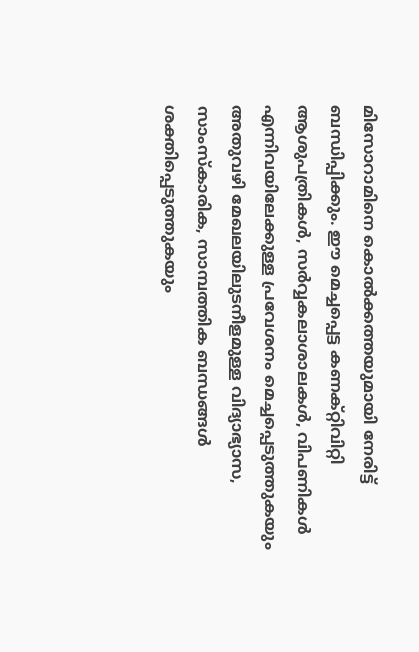മിസോറാമിനെ കൊൽക്കത്തയുമായി നേരിട്ട് ബന്ധിപ്പിക്കും. ഈ മെച്ചപ്പെട്ട കണക്റ്റിവിറ്റി ആശുപത്രികൾ, സർവ്വകലാശാലകൾ, വിപണികൾ എന്നിവയിലേക്കുള്ള പ്രവേശനം മെച്ചപ്പെടുത്തുകയും അതുവഴി മേഖലയിലുടനീളമുള്ള വിദ്യാഭ്യാസ, സാംസ്കാരിക, സാമ്പത്തിക ബന്ധങ്ങൾ ശക്തിപ്പെടുത്തുകയും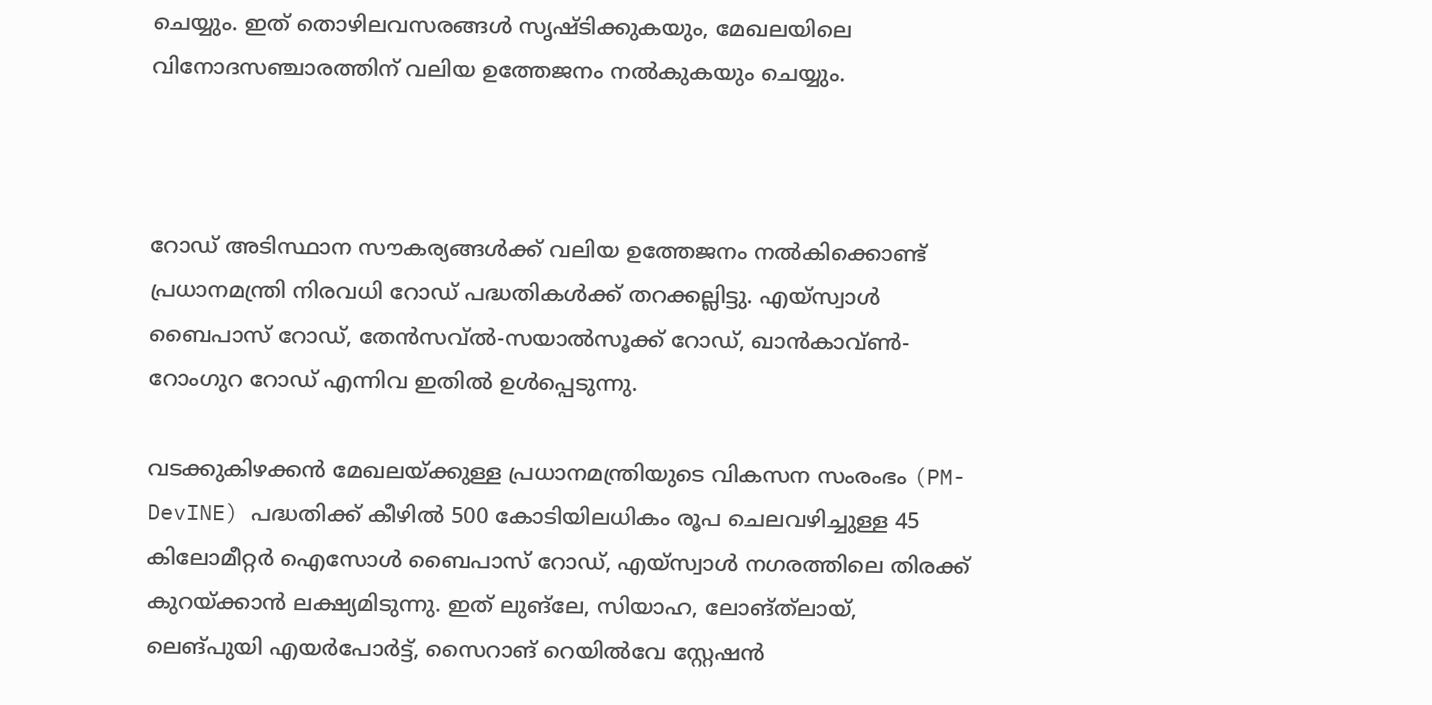ചെയ്യും. ഇത് തൊഴിലവസരങ്ങൾ സൃഷ്ടിക്കുകയും, മേഖലയിലെ വിനോദസഞ്ചാരത്തിന് വലിയ ഉത്തേജനം നൽകുകയും ചെയ്യും.



റോഡ് അടിസ്ഥാന സൗകര്യങ്ങൾക്ക് വലിയ ഉത്തേജനം നൽകിക്കൊണ്ട് പ്രധാനമന്ത്രി നിരവധി റോഡ് പദ്ധതികൾക്ക് തറക്കല്ലിട്ടു. എയ്‌സ്വാൾ ബൈപാസ് റോഡ്, തേൻസവ്ൽ-സയാൽസൂക്ക് റോഡ്, ഖാൻകാവ്ൺ-റോംഗുറ റോഡ് എന്നിവ ഇതിൽ ഉൾപ്പെടുന്നു.

വടക്കുകിഴക്കൻ മേഖലയ്ക്കുള്ള പ്രധാനമന്ത്രിയുടെ വികസന സംരംഭം (PM-DevINE) പദ്ധതിക്ക് കീഴിൽ 500 കോടിയിലധികം രൂപ ചെലവഴിച്ചുള്ള 45 കിലോമീറ്റർ ഐസോൾ ബൈപാസ് റോഡ്, എയ്‌സ്വാൾ നഗരത്തിലെ തിരക്ക് കുറയ്ക്കാൻ ലക്ഷ്യമിടുന്നു. ഇത് ലുങ്‌ലേ, സിയാഹ, ലോങ്‌ത്‌ലായ്, ലെങ്പുയി എയർപോർട്ട്, സൈറാങ് റെയിൽവേ സ്റ്റേഷൻ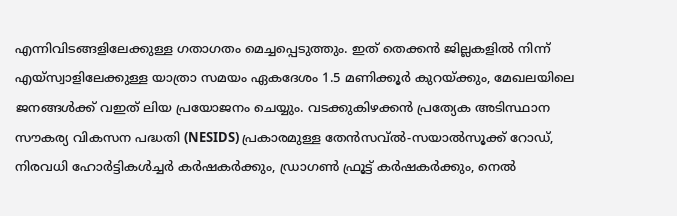എന്നിവിടങ്ങളിലേക്കുള്ള ഗതാഗതം മെച്ചപ്പെടുത്തും. ഇത് തെക്കൻ ജില്ലകളിൽ നിന്ന് എയ്‌സ്വാളിലേക്കുള്ള യാത്രാ സമയം ഏകദേശം 1.5 മണിക്കൂർ കുറയ്ക്കും, മേഖലയിലെ ജനങ്ങൾക്ക് വഇത് ലിയ പ്രയോജനം ചെയ്യും. വടക്കുകിഴക്കൻ പ്രത്യേക അടിസ്ഥാന സൗകര്യ വികസന പദ്ധതി (NESIDS) പ്രകാരമുള്ള തേൻസവ്ൽ-സയാൽസൂക്ക് റോഡ്, നിരവധി ഹോർട്ടികൾച്ചർ കർഷകർക്കും, ഡ്രാഗൺ ഫ്രൂട്ട് കർഷകർക്കും, നെൽ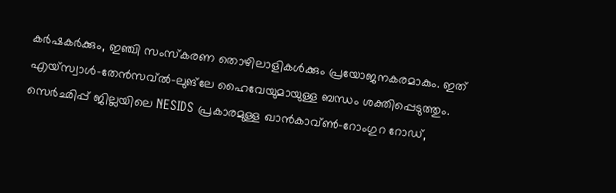കർഷകർക്കും, ഇഞ്ചി സംസ്കരണ തൊഴിലാളികൾക്കും പ്രയോജനകരമാകും. ഇത് എയ്‌സ്വാൾ-തേൻസവ്ൽ-ലുങ്‌ലേ ഹൈവേയുമായുള്ള ബന്ധം ശക്തിപ്പെടുത്തും. സെർഛിപ്പ് ജില്ലയിലെ NESIDS പ്രകാരമുള്ള ഖാൻകാവ്ൺ-റോംഗുറ റോഡ്,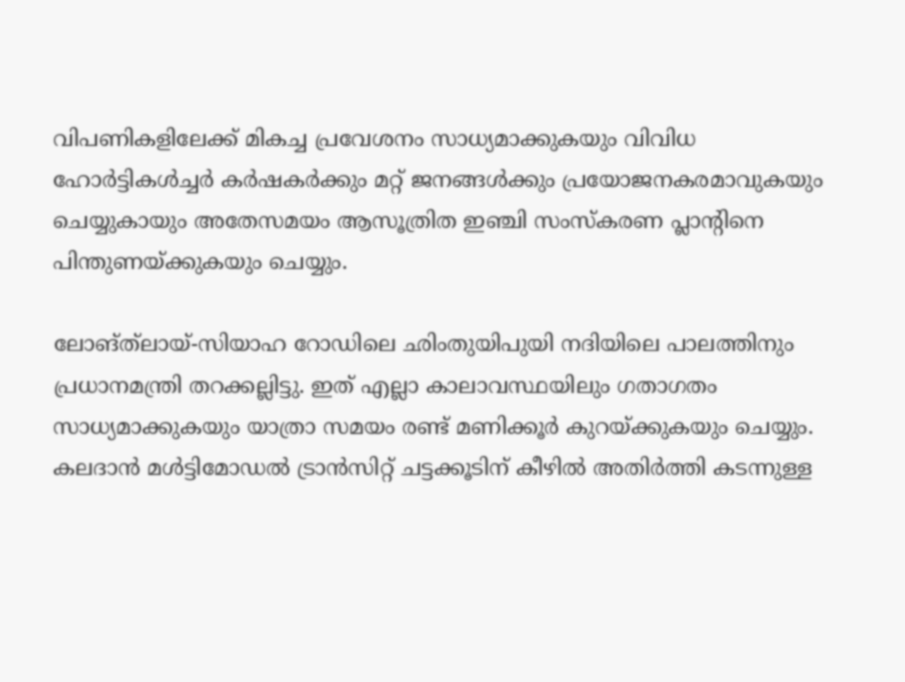വിപണികളിലേക്ക് മികച്ച പ്രവേശനം സാധ്യമാക്കുകയും വിവിധ ഹോർട്ടികൾച്ചർ കർഷകർക്കും മറ്റ് ജനങ്ങൾക്കും പ്രയോജനകരമാവുകയും ചെയ്യുകായും അതേസമയം ആസൂത്രിത ഇഞ്ചി സംസ്‌കരണ പ്ലാന്റിനെ പിന്തുണയ്ക്കുകയും ചെയ്യും.

ലോങ്‌ത്‌ലായ്-സിയാഹ റോഡിലെ ഛിംതുയിപുയി നദിയിലെ പാലത്തിനും പ്രധാനമന്ത്രി തറക്കല്ലിട്ടു. ഇത് എല്ലാ കാലാവസ്ഥയിലും ഗതാഗതം സാധ്യമാക്കുകയും യാത്രാ സമയം രണ്ട് മണിക്കൂർ കുറയ്ക്കുകയും ചെയ്യും. കലദാൻ മൾട്ടിമോഡൽ ട്രാൻസിറ്റ് ചട്ടക്കൂടിന് കീഴിൽ അതിർത്തി കടന്നുള്ള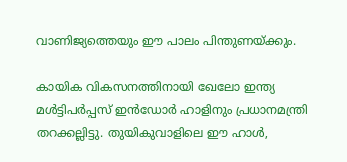വാണിജ്യത്തെയും ഈ പാലം പിന്തുണയ്ക്കും.

കായിക വികസനത്തിനായി ഖേലോ ഇന്ത്യ മൾട്ടിപർപ്പസ് ഇൻഡോർ ഹാളിനും പ്രധാനമന്ത്രി തറക്കല്ലിട്ടു. തുയികുവാളിലെ ഈ ഹാൾ,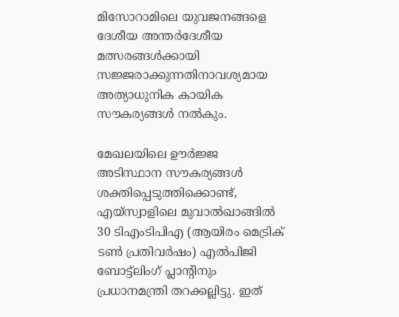മിസോറാമിലെ യുവജനങ്ങളെ ദേശീയ അന്തർദേശീയ മത്സരങ്ങൾക്കായി സജ്ജരാക്കുന്നതിനാവശ്യമായ അത്യാധുനിക കായിക സൗകര്യങ്ങൾ നൽകും.

മേഖലയിലെ ഊർജ്ജ അടിസ്ഥാന സൗകര്യങ്ങൾ ശക്തിപ്പെടുത്തിക്കൊണ്ട്, എയ്‌സ്വാളിലെ മുവാൽഖാങ്ങിൽ 30 ടിഎംടിപിഎ (ആയിരം മെട്രിക് ടൺ പ്രതിവർഷം) എൽപിജി ബോട്ട്ലിംഗ് പ്ലാന്റിനും പ്രധാനമന്ത്രി തറക്കല്ലിട്ടു. ഇത്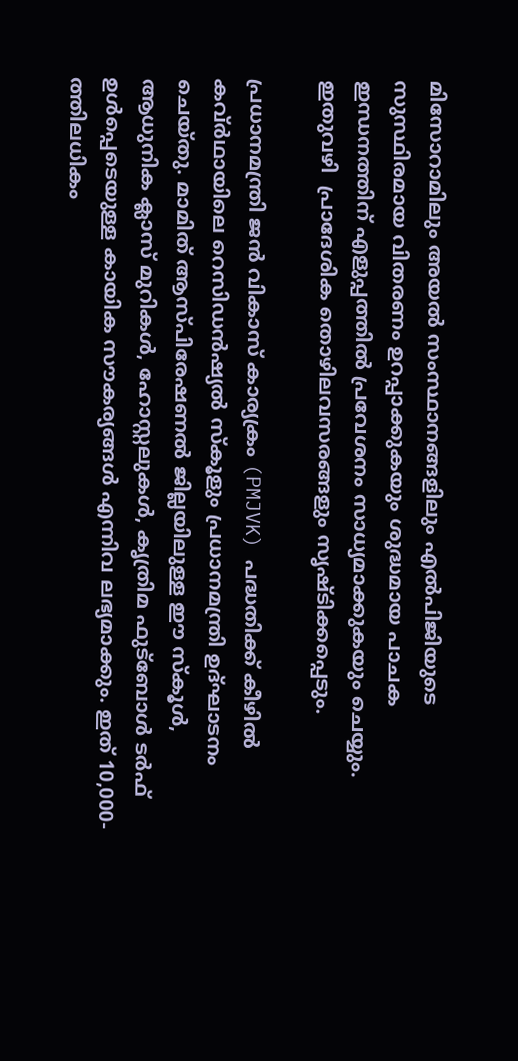മിസോറാമിലും അയൽ സംസ്ഥാനങ്ങളിലും എൽപിജിയുടെ സുസ്ഥിരമായ വിതരണം ഉറപ്പാക്കുകയും ശുദ്ധമായ പാചക ഇന്ധനത്തിന് എളുപ്പത്തിൽ പ്രവേശനം സാധ്യമാക്കുകയും ചെയ്യും. ഇതുവഴി  പ്രാദേശിക തൊഴിലവസരങ്ങളും സൃഷ്ടിക്കപ്പെടും.

പ്രധാനമന്ത്രി ജൻ വികാസ് കാര്യക്രം (PMJVK) പദ്ധതിക്ക് കീഴിൽ കവ്ർഥായിലെ റെസിഡൻഷ്യൽ സ്കൂളും പ്രധാനമന്ത്രി ഉദ്ഘാടനം ചെയ്തു. മാമിത് ആസ്പിരേഷണൽ ജില്ലയിലുള്ള ഈ സ്കൂൾ, ആധുനിക ക്ലാസ് മുറികൾ, ഹോസ്റ്റലുകൾ, കൃത്രിമ ഫുട്ബോൾ ടർഫ് ഉൾപ്പെടെയുള്ള കായിക സൗകര്യങ്ങൾ എന്നിവ ലഭ്യമാക്കും. ഇത് 10,000-ത്തിലധികം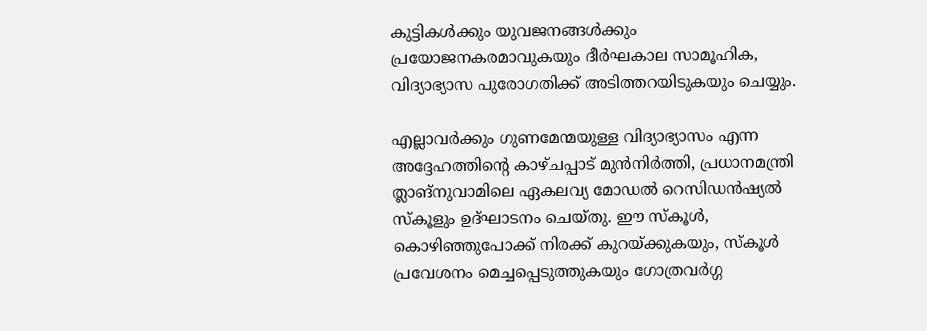കുട്ടികൾക്കും യുവജനങ്ങൾക്കും പ്രയോജനകരമാവുകയും ദീർഘകാല സാമൂഹിക, വിദ്യാഭ്യാസ പുരോഗതിക്ക് അടിത്തറയിടുകയും ചെയ്യും.

എല്ലാവർക്കും ഗുണമേന്മയുള്ള വിദ്യാഭ്യാസം എന്ന അദ്ദേഹത്തിന്റെ കാഴ്ചപ്പാട് മുൻനിർത്തി, പ്രധാനമന്ത്രി ത്ലാങ്നുവാമിലെ ഏകലവ്യ മോഡൽ റെസിഡൻഷ്യൽ സ്കൂളും ഉദ്ഘാടനം ചെയ്തു. ഈ സ്കൂൾ, കൊഴിഞ്ഞുപോക്ക് നിരക്ക് കുറയ്ക്കുകയും, സ്കൂൾ പ്രവേശനം മെച്ചപ്പെടുത്തുകയും ഗോത്രവർഗ്ഗ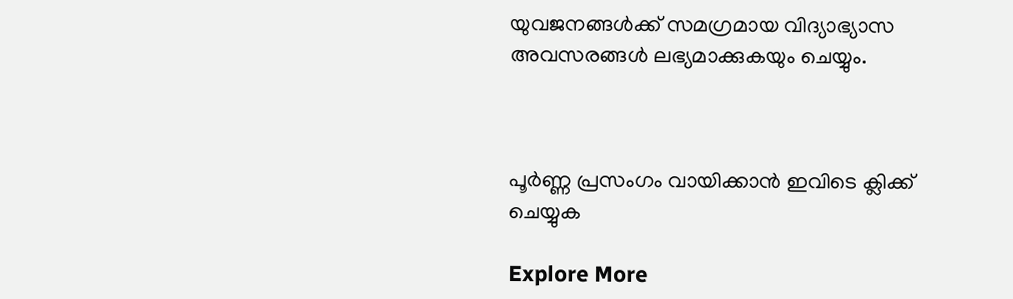യുവജനങ്ങൾക്ക് സമഗ്രമായ വിദ്യാഭ്യാസ അവസരങ്ങൾ ലഭ്യമാക്കുകയും ചെയ്യും.



പൂർണ്ണ പ്രസംഗം വായിക്കാൻ ഇവിടെ ക്ലിക്ക് ചെയ്യുക

Explore More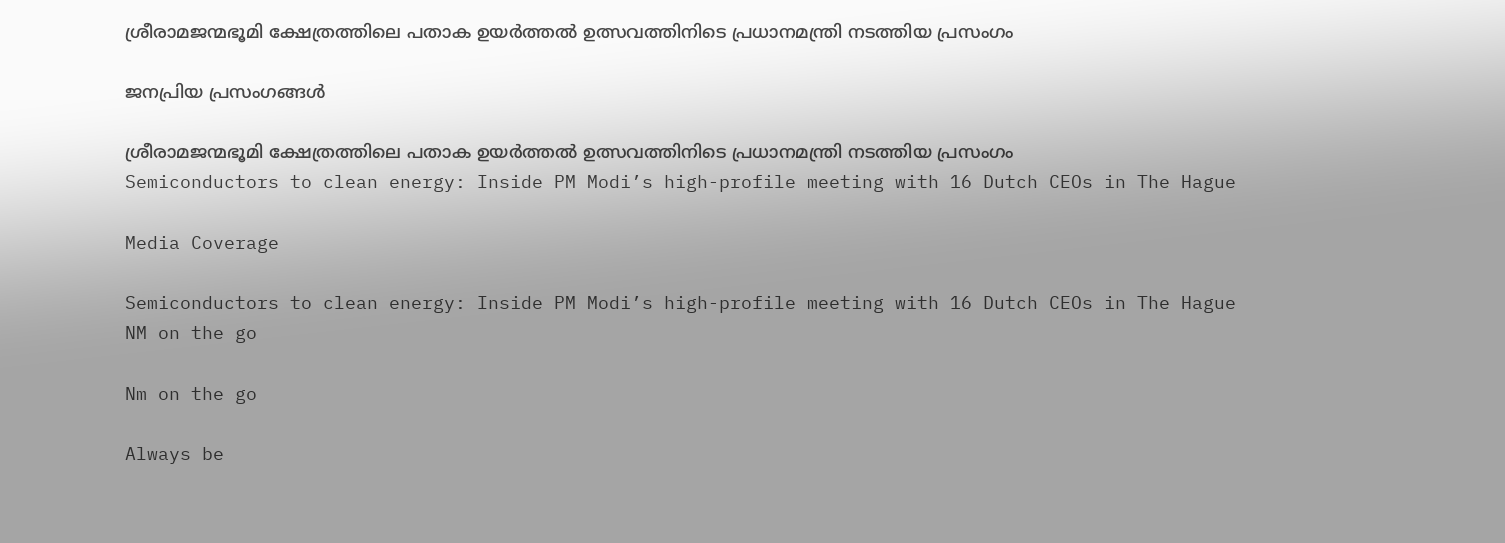ശ്രീരാമജന്മഭൂമി ക്ഷേത്രത്തിലെ പതാക ഉയർത്തൽ ഉത്സവത്തിനിടെ പ്രധാനമന്ത്രി നടത്തിയ പ്രസംഗം

ജനപ്രിയ പ്രസംഗങ്ങൾ

ശ്രീരാമജന്മഭൂമി ക്ഷേത്രത്തിലെ പതാക ഉയർത്തൽ ഉത്സവത്തിനിടെ പ്രധാനമന്ത്രി നടത്തിയ പ്രസംഗം
Semiconductors to clean energy: Inside PM Modi’s high-profile meeting with 16 Dutch CEOs in The Hague

Media Coverage

Semiconductors to clean energy: Inside PM Modi’s high-profile meeting with 16 Dutch CEOs in The Hague
NM on the go

Nm on the go

Always be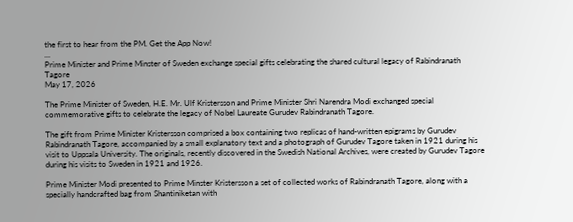the first to hear from the PM. Get the App Now!
...
Prime Minister and Prime Minster of Sweden exchange special gifts celebrating the shared cultural legacy of Rabindranath Tagore
May 17, 2026

The Prime Minister of Sweden, H.E. Mr. Ulf Kristersson and Prime Minister Shri Narendra Modi exchanged special commemorative gifts to celebrate the legacy of Nobel Laureate Gurudev Rabindranath Tagore.

The gift from Prime Minister Kristersson comprised a box containing two replicas of hand-written epigrams by Gurudev Rabindranath Tagore, accompanied by a small explanatory text and a photograph of Gurudev Tagore taken in 1921 during his visit to Uppsala University. The originals, recently discovered in the Swedish National Archives, were created by Gurudev Tagore during his visits to Sweden in 1921 and 1926.

Prime Minister Modi presented to Prime Minster Kristersson a set of collected works of Rabindranath Tagore, along with a specially handcrafted bag from Shantiniketan with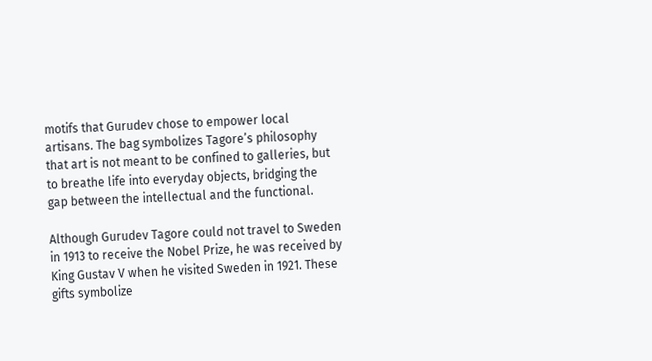motifs that Gurudev chose to empower local artisans. The bag symbolizes Tagore’s philosophy that art is not meant to be confined to galleries, but to breathe life into everyday objects, bridging the gap between the intellectual and the functional.

Although Gurudev Tagore could not travel to Sweden in 1913 to receive the Nobel Prize, he was received by King Gustav V when he visited Sweden in 1921. These gifts symbolize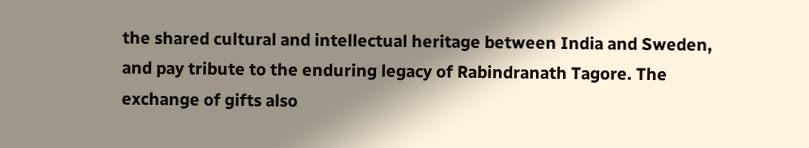the shared cultural and intellectual heritage between India and Sweden, and pay tribute to the enduring legacy of Rabindranath Tagore. The exchange of gifts also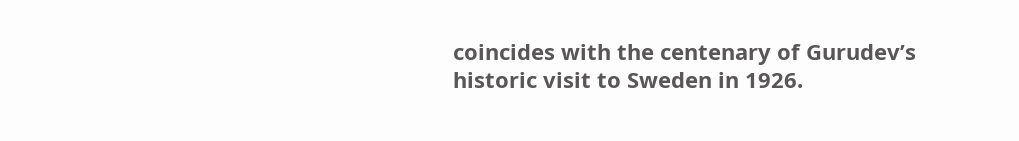coincides with the centenary of Gurudev’s historic visit to Sweden in 1926.